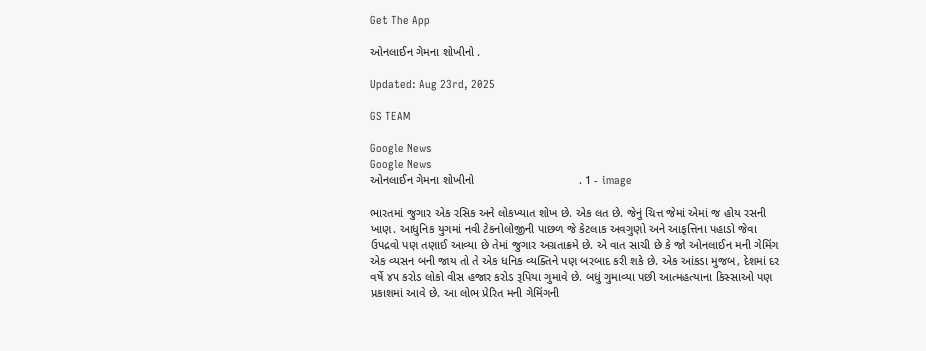Get The App

ઓનલાઈન ગેમના શોખીનો .

Updated: Aug 23rd, 2025

GS TEAM

Google News
Google News
ઓનલાઈન ગેમના શોખીનો                                . 1 - image

ભારતમાં જુગાર એક રસિક અને લોકખ્યાત શોખ છે. એક લત છે. જેનું ચિત્ત જેમાં એમાં જ હોય રસની ખાણ. આધુનિક યુગમાં નવી ટેકનોલોજીની પાછળ જે કેટલાક અવગુણો અને આફત્તિના પહાડો જેવા ઉપદ્રવો પણ તણાઈ આવ્યા છે તેમાં જુગાર અગ્રતાક્રમે છે. એ વાત સાચી છે કે જો ઓનલાઈન મની ગેમિંગ એક વ્યસન બની જાય તો તે એક ધનિક વ્યક્તિને પણ બરબાદ કરી શકે છે. એક આંકડા મુજબ, દેશમાં દર વર્ષે ૪૫ કરોડ લોકો વીસ હજાર કરોડ રૂપિયા ગુમાવે છે. બધું ગુમાવ્યા પછી આત્મહત્યાના કિસ્સાઓ પણ પ્રકાશમાં આવે છે. આ લોભ પ્રેરિત મની ગેમિંગની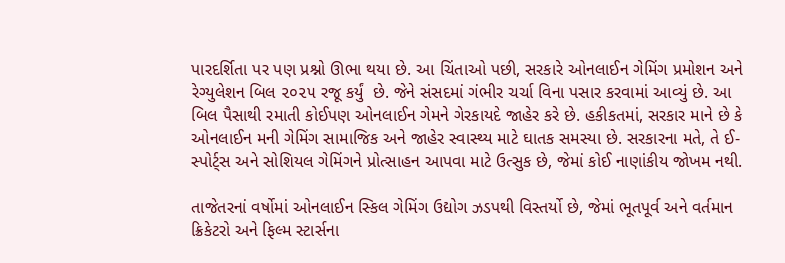પારદર્શિતા પર પણ પ્રશ્નો ઊભા થયા છે. આ ચિંતાઓ પછી, સરકારે ઓનલાઈન ગેમિંગ પ્રમોશન અને રેગ્યુલેશન બિલ ૨૦૨૫ રજૂ કર્યું  છે. જેને સંસદમાં ગંભીર ચર્ચા વિના પસાર કરવામાં આવ્યું છે. આ બિલ પૈસાથી રમાતી કોઈપણ ઓનલાઈન ગેમને ગેરકાયદે જાહેર કરે છે. હકીકતમાં, સરકાર માને છે કે ઓનલાઈન મની ગેમિંગ સામાજિક અને જાહેર સ્વાસ્થ્ય માટે ઘાતક સમસ્યા છે. સરકારના મતે, તે ઈ-સ્પોર્ટ્સ અને સોશિયલ ગેમિંગને પ્રોત્સાહન આપવા માટે ઉત્સુક છે, જેમાં કોઈ નાણાંકીય જોખમ નથી.

તાજેતરનાં વર્ષોમાં ઓનલાઈન સ્કિલ ગેમિંગ ઉદ્યોગ ઝડપથી વિસ્તર્યો છે, જેમાં ભૂતપૂર્વ અને વર્તમાન ક્રિકેટરો અને ફિલ્મ સ્ટાર્સના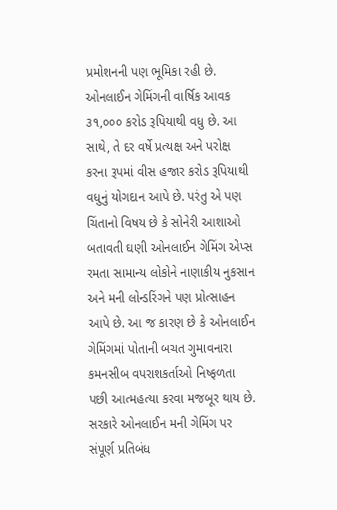પ્રમોશનની પણ ભૂમિકા રહી છે. ઓનલાઈન ગેમિંગની વાર્ષિક આવક ૩૧,૦૦૦ કરોડ રૂપિયાથી વધુ છે. આ સાથે, તે દર વર્ષે પ્રત્યક્ષ અને પરોક્ષ કરના રૂપમાં વીસ હજાર કરોડ રૂપિયાથી વધુનું યોગદાન આપે છે. પરંતુ એ પણ ચિંતાનો વિષય છે કે સોનેરી આશાઓ બતાવતી ઘણી ઓનલાઈન ગેમિંગ એપ્સ રમતા સામાન્ય લોકોને નાણાકીય નુકસાન અને મની લોન્ડરિંગને પણ પ્રોત્સાહન આપે છે. આ જ કારણ છે કે ઓનલાઈન ગેમિંગમાં પોતાની બચત ગુમાવનારા કમનસીબ વપરાશકર્તાઓ નિષ્ફળતા પછી આત્મહત્યા કરવા મજબૂર થાય છે. સરકારે ઓનલાઈન મની ગેમિંગ પર સંપૂર્ણ પ્રતિબંધ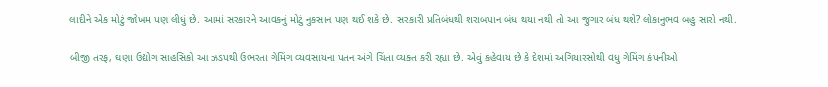લાદીને એક મોટું જોખમ પણ લીધું છે. આમાં સરકારને આવકનું મોટું નુકસાન પણ થઈ શકે છે. સરકારી પ્રતિબંધથી શરાબપાન બંધ થયા નથી તો આ જુગાર બંધ થશે? લોકાનુભવ બહુ સારો નથી.

બીજી તરફ, ઘણા ઉદ્યોગ સાહસિકો આ ઝડપથી ઉભરતા ગેમિંગ વ્યવસાયના પતન અંગે ચિંતા વ્યક્ત કરી રહ્યા છે. એવું કહેવાય છે કે દેશમાં અગિયારસોથી વધુ ગેમિંગ કંપનીઓ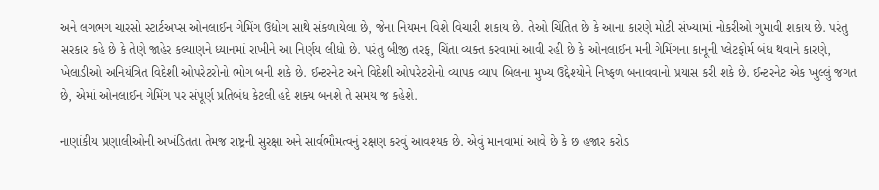અને લગભગ ચારસો સ્ટાર્ટઅપ્સ ઓનલાઈન ગેમિંગ ઉદ્યોગ સાથે સંકળાયેલા છે, જેના નિયમન વિશે વિચારી શકાય છે. તેઓ ચિંતિત છે કે આના કારણે મોટી સંખ્યામાં નોકરીઓ ગુમાવી શકાય છે. પરંતુ સરકાર કહે છે કે તેણે જાહેર કલ્યાણને ધ્યાનમાં રાખીને આ નિર્ણય લીધો છે. પરંતુ બીજી તરફ, ચિંતા વ્યક્ત કરવામાં આવી રહી છે કે ઓનલાઈન મની ગેમિંગના કાનૂની પ્લેટફોર્મ બંધ થવાને કારણે, ખેલાડીઓ અનિયંત્રિત વિદેશી ઓપરેટરોનો ભોગ બની શકે છે. ઈન્ટરનેટ અને વિદેશી ઓપરેટરોનો વ્યાપક વ્યાપ બિલના મુખ્ય ઉદ્દેશ્યોને નિષ્ફળ બનાવવાનો પ્રયાસ કરી શકે છે. ઈન્ટરનેટ એક ખુલ્લું જગત છે, એમાં ઓનલાઈન ગેમિંગ પર સંપૂર્ણ પ્રતિબંધ કેટલી હદે શક્ય બનશે તે સમય જ કહેશે.

નાણાંકીય પ્રણાલીઓની અખંડિતતા તેમજ રાષ્ટ્રની સુરક્ષા અને સાર્વભૌમત્વનું રક્ષણ કરવું આવશ્યક છે. એવું માનવામાં આવે છે કે છ હજાર કરોડ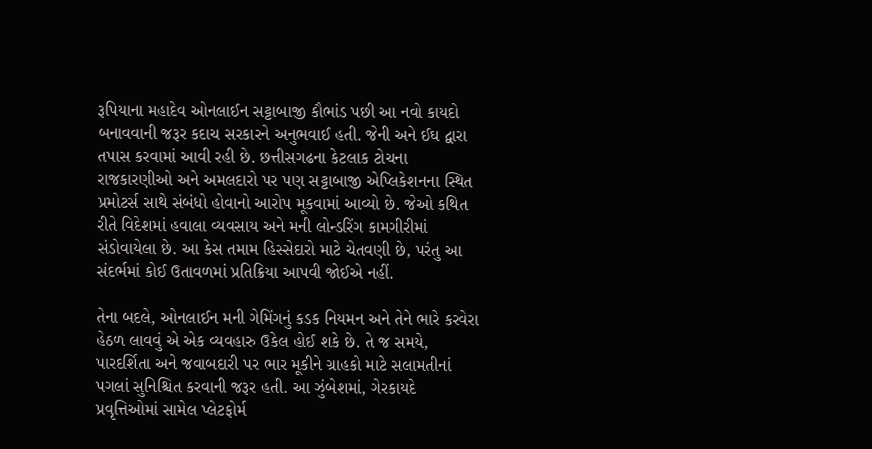રૂપિયાના મહાદેવ ઓનલાઈન સટ્ટાબાજી કૌભાંડ પછી આ નવો કાયદો બનાવવાની જરૂર કદાચ સરકારને અનુભવાઈ હતી. જેની અને ઈઘ દ્વારા તપાસ કરવામાં આવી રહી છે. છત્તીસગઢના કેટલાક ટોચના રાજકારણીઓ અને અમલદારો પર પણ સટ્ટાબાજી એપ્લિકેશનના સ્થિત પ્રમોટર્સ સાથે સંબંધો હોવાનો આરોપ મૂકવામાં આવ્યો છે. જેઓ કથિત રીતે વિદેશમાં હવાલા વ્યવસાય અને મની લોન્ડરિંગ કામગીરીમાં સંડોવાયેલા છે. આ કેસ તમામ હિસ્સેદારો માટે ચેતવણી છે, પરંતુ આ સંદર્ભમાં કોઈ ઉતાવળમાં પ્રતિક્રિયા આપવી જોઈએ નહીં.

તેના બદલે, ઓનલાઈન મની ગેમિંગનું કડક નિયમન અને તેને ભારે કરવેરા હેઠળ લાવવું એ એક વ્યવહારુ ઉકેલ હોઈ શકે છે. તે જ સમયે, પારદર્શિતા અને જવાબદારી પર ભાર મૂકીને ગ્રાહકો માટે સલામતીનાં પગલાં સુનિશ્ચિત કરવાની જરૂર હતી. આ ઝુંબેશમાં, ગેરકાયદે પ્રવૃત્તિઓમાં સામેલ પ્લેટફોર્મ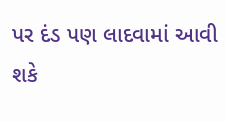પર દંડ પણ લાદવામાં આવી શકે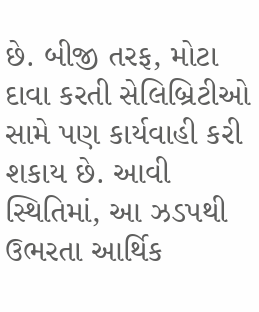છે. બીજી તરફ, મોટા દાવા કરતી સેલિબ્રિટીઓ સામે પણ કાર્યવાહી કરી શકાય છે. આવી સ્થિતિમાં, આ ઝડપથી ઉભરતા આર્થિક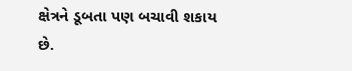ક્ષેત્રને ડૂબતા પણ બચાવી શકાય છે.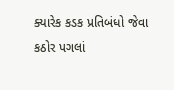ક્યારેક કડક પ્રતિબંધો જેવા કઠોર પગલાં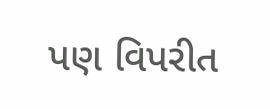પણ વિપરીત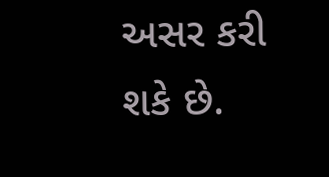અસર કરી શકે છે.